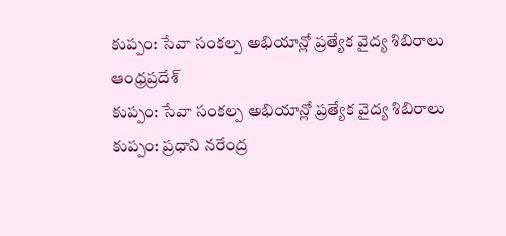కుప్పం: సేవా సంకల్ప అభియాన్లో ప్రత్యేక వైద్య శిబిరాలు
ఆంధ్రప్రదేశ్
కుప్పం: సేవా సంకల్ప అభియాన్లో ప్రత్యేక వైద్య శిబిరాలు
కుప్పం: ప్రధాని నరేంద్ర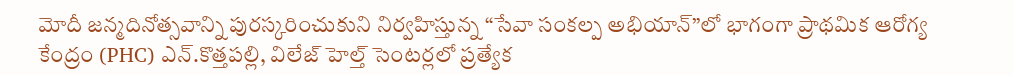మోదీ జన్మదినోత్సవాన్ని పురస్కరించుకుని నిర్వహిస్తున్న “సేవా సంకల్ప అభియాన్”లో భాగంగా ప్రాథమిక ఆరోగ్య కేంద్రం (PHC) ఎన్.కొత్తపల్లి, విలేజ్ హెల్త్ సెంటర్లలో ప్రత్యేక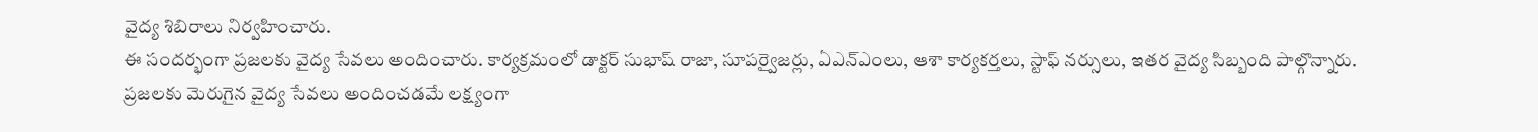వైద్య శిబిరాలు నిర్వహించారు.
ఈ సందర్భంగా ప్రజలకు వైద్య సేవలు అందించారు. కార్యక్రమంలో డాక్టర్ సుభాష్ రాజా, సూపర్వైజర్లు, ఏఎన్ఎంలు, ఆశా కార్యకర్తలు, స్టాఫ్ నర్సులు, ఇతర వైద్య సిబ్బంది పాల్గొన్నారు.
ప్రజలకు మెరుగైన వైద్య సేవలు అందించడమే లక్ష్యంగా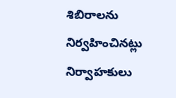శిబిరాలను నిర్వహించినట్లు నిర్వాహకులు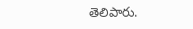తెలిపారు.